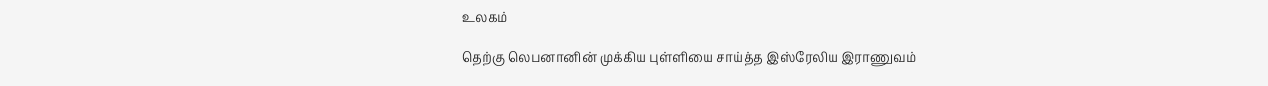உலகம்

தெற்கு லெபனானின் முக்கிய புள்ளியை சாய்த்த இஸ்ரேலிய இராணுவம்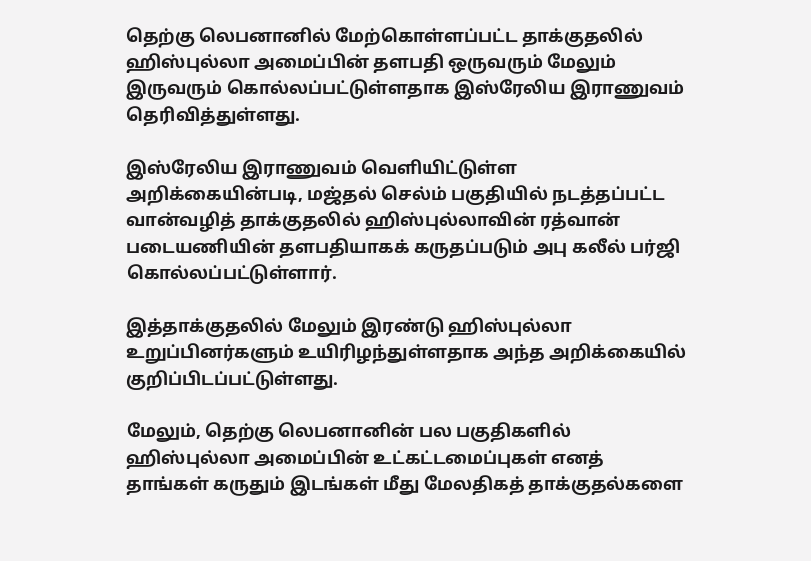தெற்கு லெபனானில் மேற்கொள்ளப்பட்ட தாக்குதலில் ஹிஸ்புல்லா அமைப்பின் தளபதி ஒருவரும் மேலும் இருவரும் கொல்லப்பட்டுள்ளதாக இஸ்ரேலிய இராணுவம் தெரிவித்துள்ளது.

இஸ்ரேலிய இராணுவம் வெளியிட்டுள்ள அறிக்கையின்படி, மஜ்தல் செல்ம் பகுதியில் நடத்தப்பட்ட வான்வழித் தாக்குதலில் ஹிஸ்புல்லாவின் ரத்வான் படையணியின் தளபதியாகக் கருதப்படும் அபு கலீல் பர்ஜி கொல்லப்பட்டுள்ளார்.

இத்தாக்குதலில் மேலும் இரண்டு ஹிஸ்புல்லா உறுப்பினர்களும் உயிரிழந்துள்ளதாக அந்த அறிக்கையில் குறிப்பிடப்பட்டுள்ளது.

மேலும், தெற்கு லெபனானின் பல பகுதிகளில் ஹிஸ்புல்லா அமைப்பின் உட்கட்டமைப்புகள் எனத் தாங்கள் கருதும் இடங்கள் மீது மேலதிகத் தாக்குதல்களை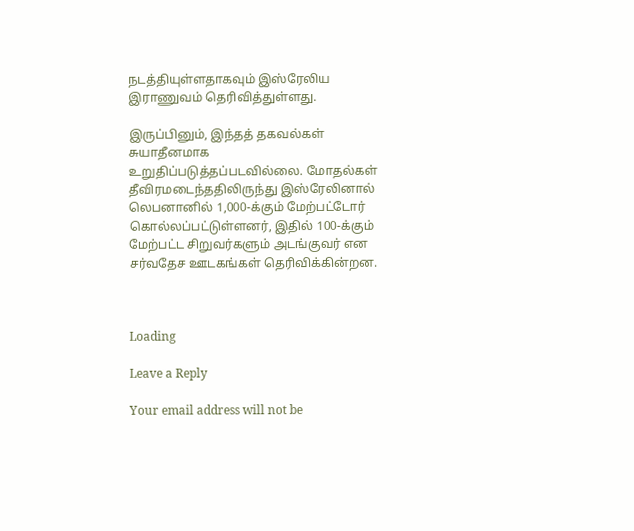நடத்தியுள்ளதாகவும் இஸ்ரேலிய இராணுவம் தெரிவித்துள்ளது.

இருப்பினும், இந்தத் தகவல்கள் சுயாதீனமாக உறுதிப்படுத்தப்படவில்லை. மோதல்கள் தீவிரமடைந்ததிலிருந்து இஸ்ரேலினால் லெபனானில் 1,000-க்கும் மேற்பட்டோர் கொல்லப்பட்டுள்ளனர், இதில் 100-க்கும் மேற்பட்ட சிறுவர்களும் அடங்குவர் என சர்வதேச ஊடகங்கள் தெரிவிக்கின்றன.



Loading

Leave a Reply

Your email address will not be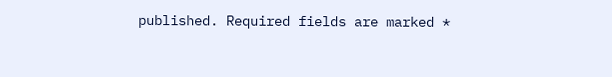published. Required fields are marked *